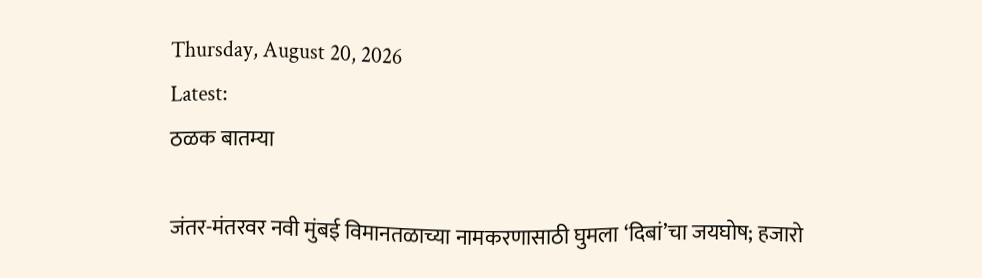Thursday, August 20, 2026
Latest:
ठळक बातम्या

जंतर-मंतरवर नवी मुंबई विमानतळाच्या नामकरणासाठी घुमला ‘दिबां’चा जयघोष; हजारो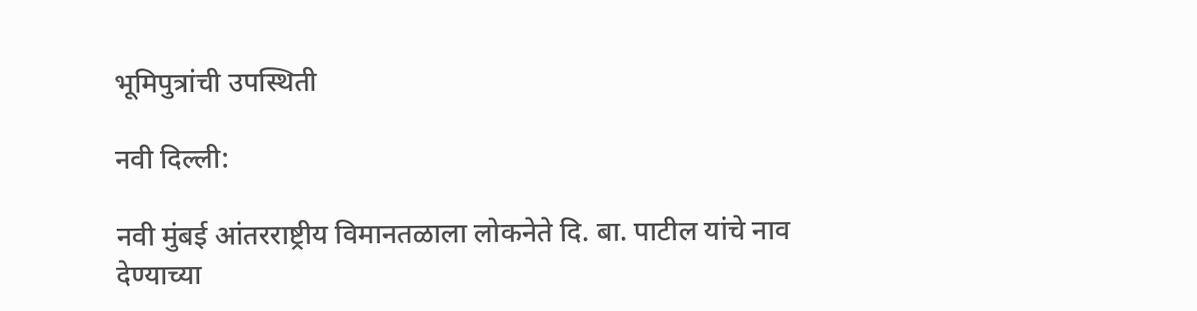भूमिपुत्रांची उपस्थिती

नवी दिल्ली:

नवी मुंबई आंतरराष्ट्रीय विमानतळाला लोकनेते दि. बा. पाटील यांचे नाव देण्याच्या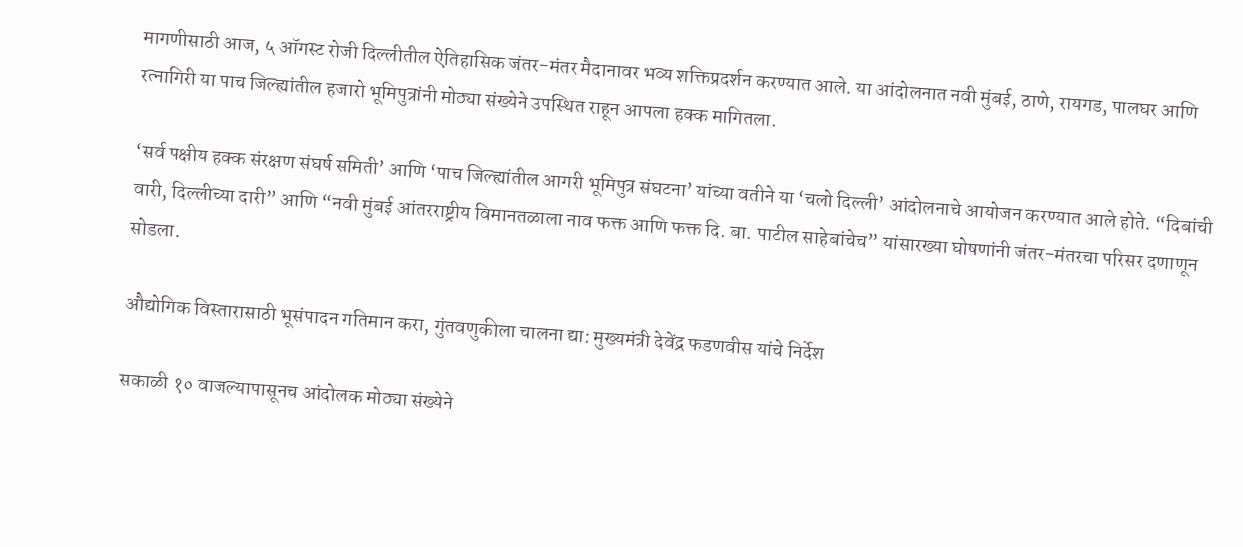मागणीसाठी आज, ५ ऑगस्ट रोजी दिल्लीतील ऐतिहासिक जंतर-मंतर मैदानावर भव्य शक्तिप्रदर्शन करण्यात आले. या आंदोलनात नवी मुंबई, ठाणे, रायगड, पालघर आणि रत्नागिरी या पाच जिल्ह्यांतील हजारो भूमिपुत्रांनी मोठ्या संख्येने उपस्थित राहून आपला हक्क मागितला.

‘सर्व पक्षीय हक्क संरक्षण संघर्ष समिती’ आणि ‘पाच जिल्ह्यांतील आगरी भूमिपुत्र संघटना’ यांच्या वतीने या ‘चलो दिल्ली’ आंदोलनाचे आयोजन करण्यात आले होते. “दिबांची वारी, दिल्लीच्या दारी” आणि “नवी मुंबई आंतरराष्ट्रीय विमानतळाला नाव फक्त आणि फक्त दि. बा. पाटील साहेबांचेच” यांसारख्या घोषणांनी जंतर-मंतरचा परिसर दणाणून सोडला.

औद्योगिक विस्तारासाठी भूसंपादन गतिमान करा, गुंतवणुकीला चालना द्या: मुख्यमंत्री देवेंद्र फडणवीस यांचे निर्देश

सकाळी १० वाजल्यापासूनच आंदोलक मोठ्या संख्येने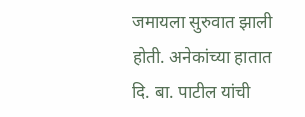जमायला सुरुवात झाली होती. अनेकांच्या हातात दि. बा. पाटील यांची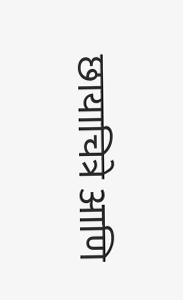छायाचित्रे आणि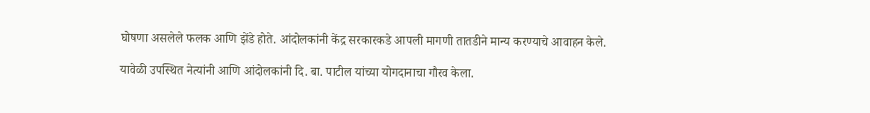घोषणा असलेले फलक आणि झेंडे होते. आंदोलकांनी केंद्र सरकारकडे आपली मागणी तातडीने मान्य करण्याचे आवाहन केले.

यावेळी उपस्थित नेत्यांनी आणि आंदोलकांनी दि. बा. पाटील यांच्या योगदानाचा गौरव केला.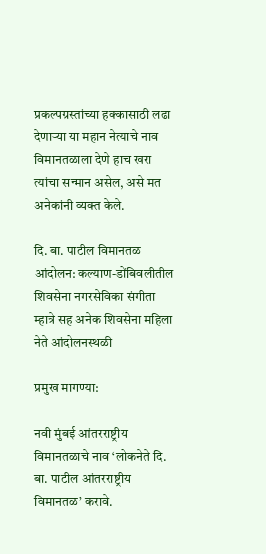प्रकल्पग्रस्तांच्या हक्कासाठी लढा देणाऱ्या या महान नेत्याचे नाव विमानतळाला देणे हाच खरा त्यांचा सन्मान असेल, असे मत अनेकांनी व्यक्त केले.

दि. बा. पाटील विमानतळ आंदोलन: कल्याण-डोंबिवलीतील शिवसेना नगरसेविका संगीता म्हात्रे सह अनेक शिवसेना महिला नेते आंदोलनस्थळी

प्रमुख मागण्या:

नवी मुंबई आंतरराष्ट्रीय विमानतळाचे नाव ‘लोकनेते दि. बा. पाटील आंतरराष्ट्रीय विमानतळ’ करावे.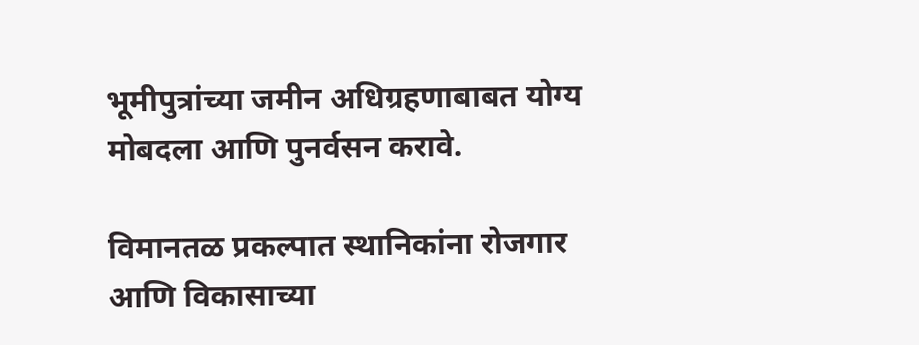भूमीपुत्रांच्या जमीन अधिग्रहणाबाबत योग्य मोबदला आणि पुनर्वसन करावे.

विमानतळ प्रकल्पात स्थानिकांना रोजगार आणि विकासाच्या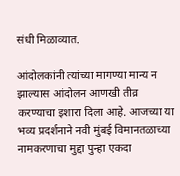संधी मिळाव्यात.

आंदोलकांनी त्यांच्या मागण्या मान्य न झाल्यास आंदोलन आणखी तीव्र करण्याचा इशारा दिला आहे. आजच्या या भव्य प्रदर्शनाने नवी मुंबई विमानतळाच्या नामकरणाचा मुद्दा पुन्हा एकदा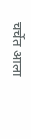चर्चेत आला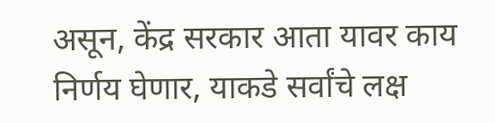असून, केंद्र सरकार आता यावर काय निर्णय घेणार, याकडे सर्वांचे लक्ष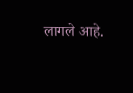लागले आहे.